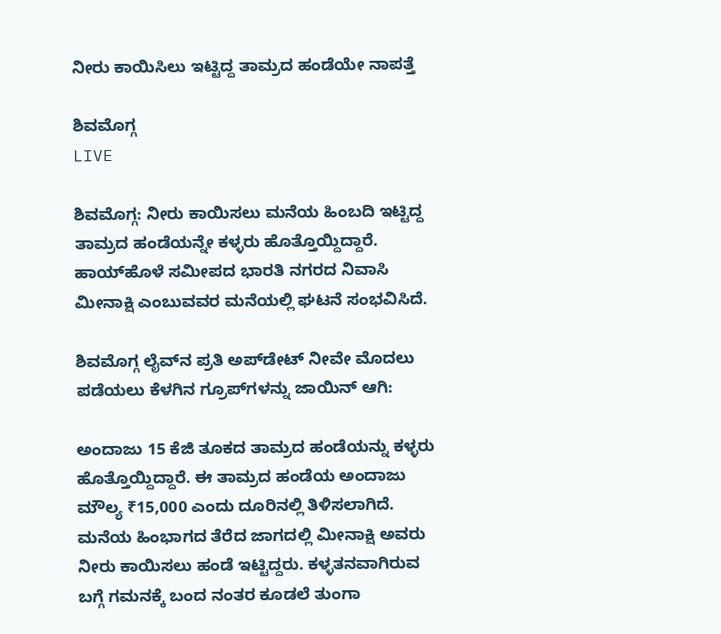ನೀರು ಕಾಯಿಸಿಲು ಇಟ್ಟಿದ್ದ ತಾಮ್ರದ ಹಂಡೆಯೇ ನಾಪತ್ತೆ

ಶಿವಮೊಗ್ಗ
LIVE

ಶಿವಮೊಗ್ಗ: ನೀರು ಕಾಯಿಸಲು ಮನೆಯ ಹಿಂಬದಿ ಇಟ್ಟಿದ್ದ ತಾಮ್ರದ ಹಂಡೆಯನ್ನೇ ಕಳ್ಳರು ಹೊತ್ತೊಯ್ದಿದ್ದಾರೆ. ಹಾಯ್‌ಹೊಳೆ ಸಮೀಪದ ಭಾರತಿ ನಗರದ ನಿವಾಸಿ ಮೀನಾಕ್ಷಿ ಎಂಬುವವರ ಮನೆಯಲ್ಲಿ ಘಟನೆ ಸಂಭವಿಸಿದೆ.

ಶಿವಮೊಗ್ಗ ಲೈವ್‌ನ ಪ್ರತಿ ಅಪ್‌ಡೇಟ್‌ ನೀವೇ ಮೊದಲು ಪಡೆಯಲು ಕೆಳಗಿನ ಗ್ರೂಪ್‌ಗಳನ್ನು ಜಾಯಿನ್ ಆಗಿ:

ಅಂದಾಜು 15 ಕೆಜಿ ತೂಕದ ತಾಮ್ರದ ಹಂಡೆಯನ್ನು ಕಳ್ಳರು ಹೊತ್ತೊಯ್ದಿದ್ದಾರೆ. ಈ ತಾಮ್ರದ ಹಂಡೆಯ ಅಂದಾಜು ಮೌಲ್ಯ ₹15,000 ಎಂದು ದೂರಿನಲ್ಲಿ ತಿಳಿಸಲಾಗಿದೆ. ಮನೆಯ ಹಿಂಭಾಗದ ತೆರೆದ ಜಾಗದಲ್ಲಿ ಮೀನಾಕ್ಷಿ ಅವರು ನೀರು ಕಾಯಿಸಲು ಹಂಡೆ ಇಟ್ಟಿದ್ದರು. ಕಳ್ಳತನವಾಗಿರುವ ಬಗ್ಗೆ ಗಮನಕ್ಕೆ ಬಂದ ನಂತರ ಕೂಡಲೆ ತುಂಗಾ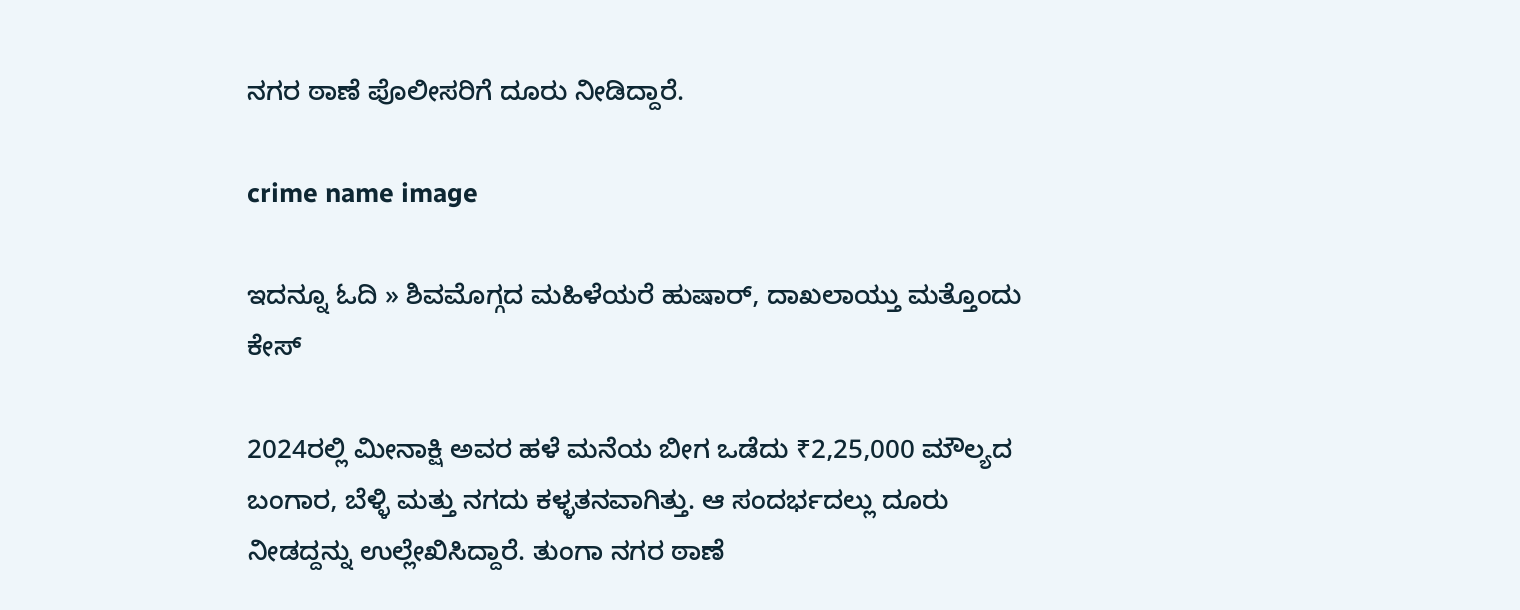ನಗರ ಠಾಣೆ ಪೊಲೀಸರಿಗೆ ದೂರು ನೀಡಿದ್ದಾರೆ.

crime name image

ಇದನ್ನೂ ಓದಿ » ಶಿವಮೊಗ್ಗದ ಮಹಿಳೆಯರೆ ಹುಷಾರ್‌, ದಾಖಲಾಯ್ತು ಮತ್ತೊಂದು ಕೇಸ್‌

2024ರಲ್ಲಿ ಮೀನಾಕ್ಷಿ ಅವರ ಹಳೆ ಮನೆಯ ಬೀಗ ಒಡೆದು ₹2,25,000 ಮೌಲ್ಯದ ಬಂಗಾರ, ಬೆಳ್ಳಿ ಮತ್ತು ನಗದು ಕಳ್ಳತನವಾಗಿತ್ತು. ಆ ಸಂದರ್ಭದಲ್ಲು ದೂರು ನೀಡದ್ದನ್ನು ಉಲ್ಲೇಖಿಸಿದ್ದಾರೆ. ತುಂಗಾ ನಗರ ಠಾಣೆ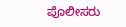ಪೊಲೀಸರು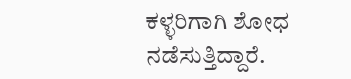ಕಳ್ಳರಿಗಾಗಿ ಶೋಧ ನಡೆಸುತ್ತಿದ್ದಾರೆ.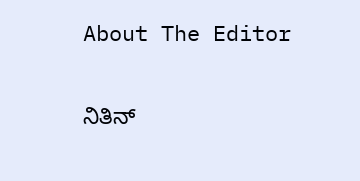About The Editor

ನಿತಿನ್‌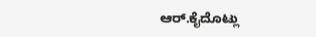ಆರ್‌.ಕೈದೊಟ್ಲು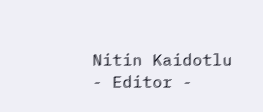Nitin Kaidotlu - Editor -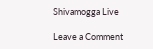Shivamogga Live

Leave a Comment